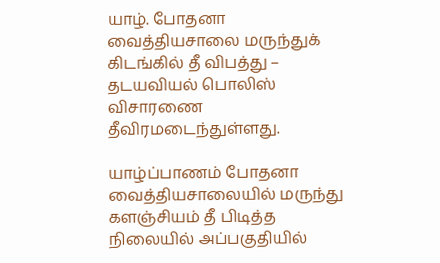யாழ். போதனா வைத்தியசாலை மருந்துக் கிடங்கில் தீ விபத்து – தடயவியல் பொலிஸ் விசாரணை தீவிரமடைந்துள்ளது.

யாழ்ப்பாணம் போதனா வைத்தியசாலையில் மருந்து களஞ்சியம் தீ பிடித்த நிலையில் அப்பகுதியில்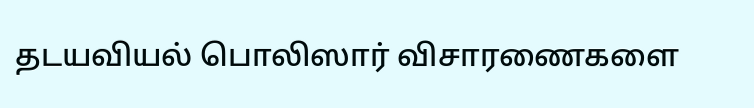தடயவியல் பொலிஸார் விசாரணைகளை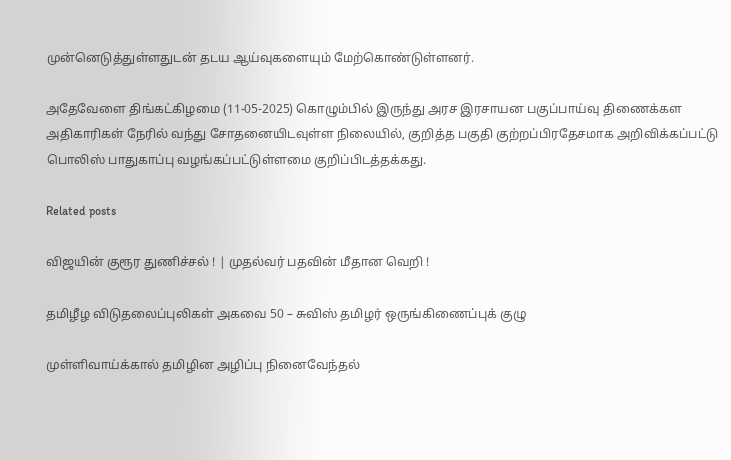முன்னெடுத்துள்ளதுடன் தடய ஆய்வுகளையும் மேற்கொண்டுள்ளனர்.

அதேவேளை திங்கட்கிழமை (11-05-2025) கொழும்பில் இருந்து அரச இரசாயன பகுப்பாய்வு திணைக்கள அதிகாரிகள் நேரில் வந்து சோதனையிடவுள்ள நிலையில், குறித்த பகுதி குற்றப்பிரதேசமாக அறிவிக்கப்பட்டு பொலிஸ் பாதுகாப்பு வழங்கப்பட்டுள்ளமை குறிப்பிடத்தக்கது.

Related posts

விஜயின் குரூர துணிச்சல் ! | முதல்வர் பதவின் மீதான வெறி !

தமிழீழ விடுதலைப்புலிகள் அகவை 50 – சுவிஸ் தமிழர் ஒருங்கிணைப்புக் குழு

முள்ளிவாய்க்கால் தமிழின அழிப்பு நினைவேந்தல்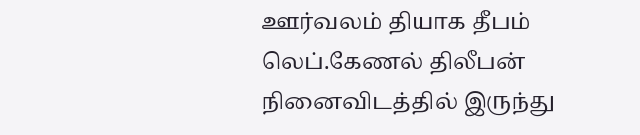ஊர்வலம் தியாக தீபம் லெப்.கேணல் திலீபன் நினைவிடத்தில் இருந்து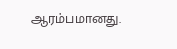ஆரம்பமானது.